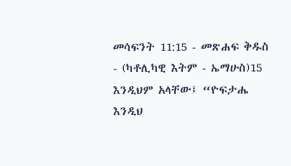መሳፍንት 11:15 - መጽሐፍ ቅዱስ - (ካቶሊካዊ እትም - ኤማሁስ)15 እንዲህም አላቸው፤ “ዮፍታሔ እንዲህ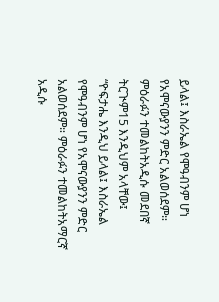ይላል፤ እስራኤል የሞዓብንም ሆነ የአሞናውያንን ምድር አልወሰደም። ምዕራፉን ተመልከትአዲሱ መደበኛ ትርጒም15 እንዲህም አላቸው፤ “ዮፍታሔ እንዲህ ይላል፤ እስራኤል የሞዓብንም ሆነ የአሞናውያንን ምድር አልወሰደም። ምዕራፉን ተመልከትአማርኛ አዲሱ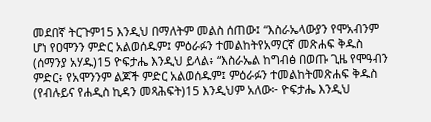መደበኛ ትርጉም15 እንዲህ በማለትም መልስ ሰጠው፤ “እስራኤላውያን የሞአብንም ሆነ የዐሞንን ምድር አልወሰዱም፤ ምዕራፉን ተመልከትየአማርኛ መጽሐፍ ቅዱስ (ሰማንያ አሃዱ)15 ዮፍታሔ እንዲህ ይላል፥ “እስራኤል ከግብፅ በወጡ ጊዜ የሞዓብን ምድር፥ የአሞንንም ልጆች ምድር አልወሰዱም፤ ምዕራፉን ተመልከትመጽሐፍ ቅዱስ (የብሉይና የሐዲስ ኪዳን መጻሕፍት)15 እንዲህም አለው፦ ዮፍታሔ እንዲህ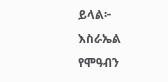ይላል፦ እስራኤል የሞዓብን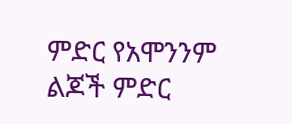ምድር የአሞንንም ልጆች ምድር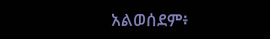አልወሰደም፥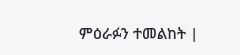ምዕራፉን ተመልከት |